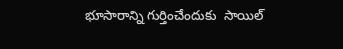భూసారాన్ని గుర్తించేందుకు  సాయిల్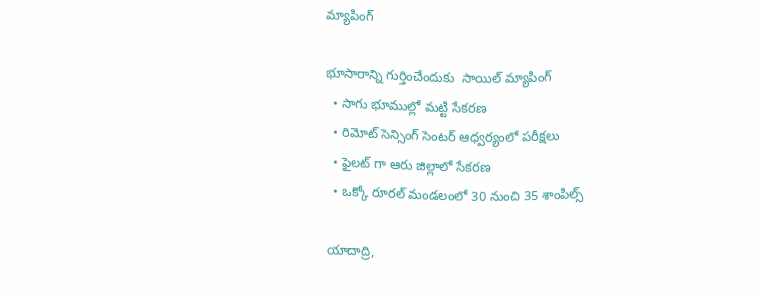మ్యాపింగ్

భూసారాన్ని గుర్తించేందుకు  సాయిల్ మ్యాపింగ్
  • సాగు భూముల్లో మట్టి సేకరణ
  • రిమోట్ సెన్సింగ్ సెంటర్ ఆధ్వర్యంలో పరీక్షలు
  • ఫైలట్ గా ఆరు జిల్లాలో సేకరణ
  • ఒక్కో రూరల్ మండలంలో 30 నుంచి 35 శాంపిల్స్

యాదాద్రి,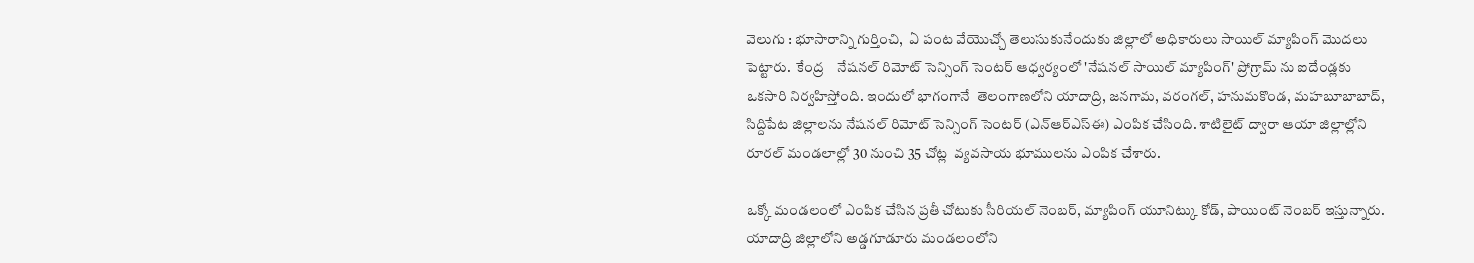వెలుగు : భూసారాన్ని గుర్తించి,  ఏ పంట వేయొచ్చో తెలుసుకునేందుకు జిల్లాలో అధికారులు సాయిల్ మ్యాపింగ్ మొదలు పెట్టారు.  కేంద్ర    నేషనల్ రిమోట్ సెన్సింగ్ సెంటర్ ఆధ్వర్యంలో 'నేషనల్ సాయిల్ మ్యాపింగ్' ప్రోగ్రామ్ ను ఐదేండ్లకు ఒకసారి నిర్వహిస్తోంది. ఇందులో భాగంగానే  తెలంగాణలోని యాదాద్రి, జనగామ, వరంగల్, హనుమకొండ, మహబూబాబాద్, సిద్దిపేట జిల్లాలను నేషనల్ రిమోట్ సెన్సింగ్ సెంటర్ (ఎన్ఆర్ఎస్ఈ) ఎంపిక చేసింది. శాటిలైట్ ద్వారా ఆయా జిల్లాల్లోని రూరల్ మండలాల్లో 30 నుంచి 35 చోట్ల  వ్యవసాయ భూములను ఎంపిక చేశారు.

ఒక్కో మండలంలో ఎంపిక చేసిన ప్రతీ చోటుకు సీరియల్ నెంబర్, మ్యాపింగ్ యూనిట్కు కోడ్, పాయింట్ నెంబర్ ఇస్తున్నారు.  యాదాద్రి జిల్లాలోని అడ్డగూడూరు మండలంలోని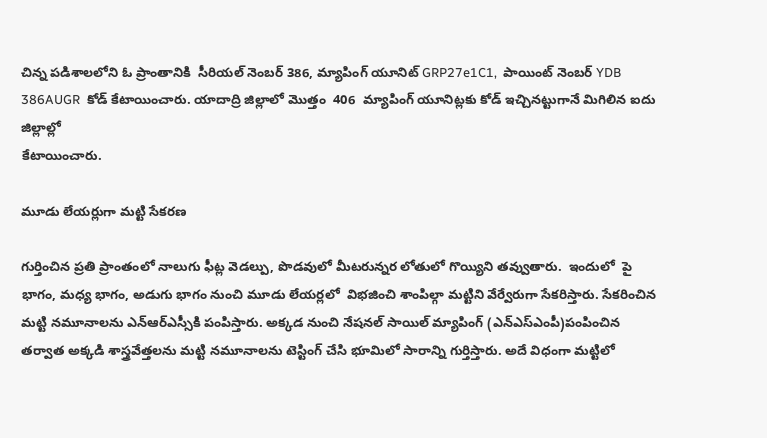చిన్న పడిశాలలోని ఓ ప్రాంతానికి  సీరియల్ నెంబర్ 386, మ్యాపింగ్ యూనిట్ GRP27e1C1,  పాయింట్ నెంబర్ YDB 386AUGR  కోడ్ కేటాయించారు. యాదాద్రి జిల్లాలో మొత్తం  406  మ్యాపింగ్ యూనిట్లకు కోడ్ ఇచ్చినట్టుగానే మిగిలిన ఐదు జిల్లాల్లో
కేటాయించారు.

మూడు లేయర్లుగా మట్టి సేకరణ

గుర్తించిన ప్రతి ప్రాంతంలో నాలుగు ఫీట్ల వెడల్పు, పొడవులో మీటరున్నర లోతులో గొయ్యిని తవ్వుతారు.  ఇందులో  పై భాగం, మధ్య భాగం, అడుగు భాగం నుంచి మూడు లేయర్లలో  విభజించి శాంపిల్గా మట్టిని వేర్వేరుగా సేకరిస్తారు. సేకరించిన మట్టి నమూనాలను ఎన్ఆర్ఎస్సీకి పంపిస్తారు. అక్కడ నుంచి నేషనల్ సాయిల్ మ్యాపింగ్ (ఎన్ఎస్ఎంపీ)పంపించిన తర్వాత అక్కడి శాస్త్రవేత్తలను మట్టి నమూనాలను టెస్టింగ్ చేసి భూమిలో సారాన్ని గుర్తిస్తారు. అదే విధంగా మట్టిలో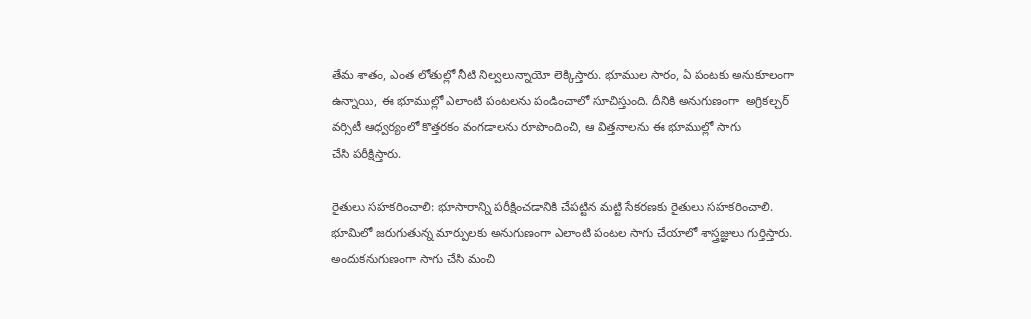తేమ శాతం, ఎంత లోతుల్లో నీటి నిల్వలున్నాయో లెక్కిస్తారు. భూముల సారం, ఏ పంటకు అనుకూలంగా ఉన్నాయి, ఈ భూముల్లో ఎలాంటి పంటలను పండించాలో సూచిస్తుంది. దీనికి అనుగుణంగా  అగ్రికల్చర్ వర్సిటీ ఆధ్వర్యంలో కొత్తరకం వంగడాలను రూపొందించి, ఆ విత్తనాలను ఈ భూముల్లో సాగు
చేసి పరీక్షిస్తారు.

రైతులు సహకరించాలి: భూసారాన్ని పరీక్షించడానికి చేపట్టిన మట్టి సేకరణకు రైతులు సహకరించాలి. భూమిలో జరుగుతున్న మార్పులకు అనుగుణంగా ఎలాంటి పంటల సాగు చేయాలో శాస్త్రజ్ఞులు గుర్తిస్తారు. అందుకనుగుణంగా సాగు చేసి మంచి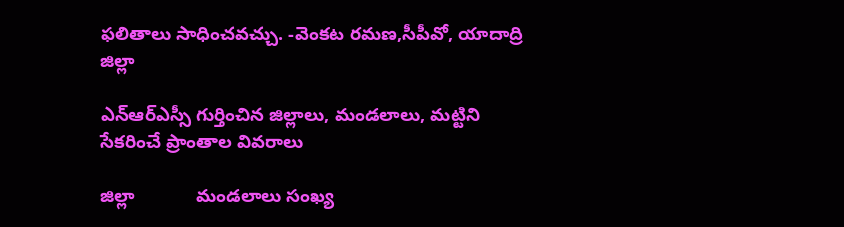ఫలితాలు సాధించవచ్చు. -వెంకట రమణ,సీపీవో, యాదాద్రి జిల్లా

ఎన్ఆర్ఎస్సీ గుర్తించిన జిల్లాలు, మండలాలు, మట్టిని సేకరించే ప్రాంతాల వివరాలు

జిల్లా            మండలాలు సంఖ్య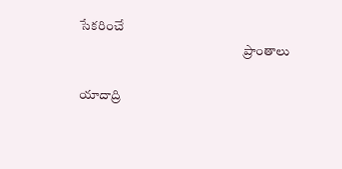సేకరించే
                                                              ప్రాంతాలు

యాదాద్రి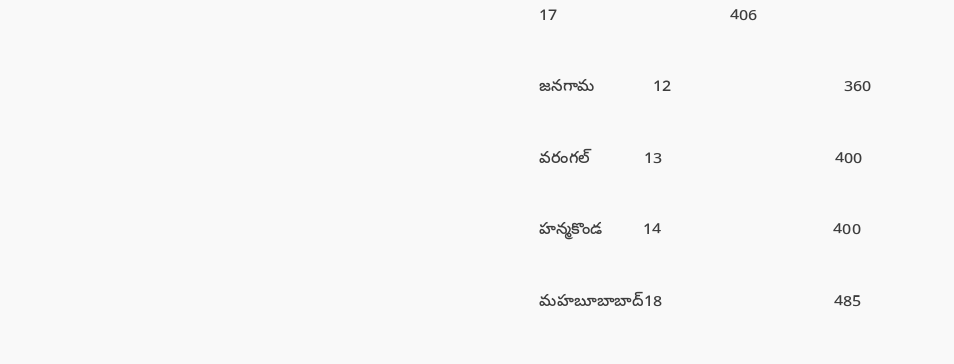17                                      406

జనగామ             12                                      360

వరంగల్            13                                      400

హన్మకొండ         14                                      400

మహబూబాబాద్18                                      485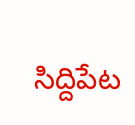సిద్దిపేట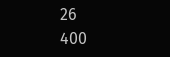26                                      400